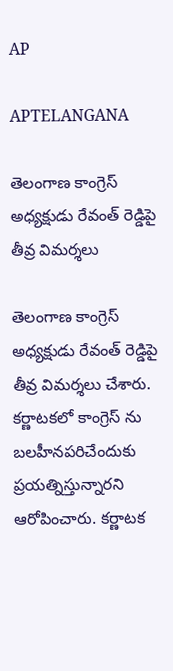AP

APTELANGANA

తెలంగాణ కాంగ్రెస్ అధ్యక్షుడు రేవంత్ రెడ్డిపై తీవ్ర విమర్శలు

తెలంగాణ కాంగ్రెస్ అధ్యక్షుడు రేవంత్ రెడ్డిపై తీవ్ర విమర్శలు చేశారు. కర్ణాటకలో కాంగ్రెస్ ను బలహీనపరిచేందుకు ప్రయత్నిస్తున్నారని ఆరోపించారు. కర్ణాటక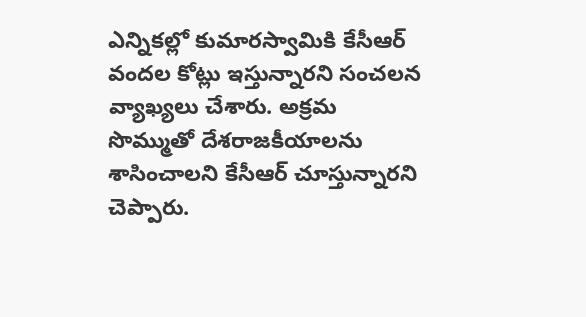ఎన్నికల్లో కుమారస్వామికి కేసీఆర్‌ వందల కోట్లు ఇస్తున్నారని సంచలన వ్యాఖ్యలు చేశారు. అక్రమ సొమ్ముతో దేశరాజకీయాలను శాసించాలని కేసీఆర్ చూస్తున్నారని చెప్పారు.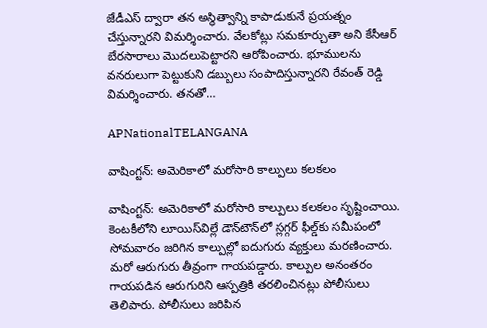జేడీఎస్‌ ద్వారా తన అస్థిత్వాన్ని కాపాడుకునే ప్రయత్నం చేస్తున్నారని విమర్శించారు. వేలకోట్లు సమకూర్చుతా అని కేసీఆర్ బేరసారాలు మొదలుపెట్టారని ఆరోపించారు. భూములను వనరులుగా పెట్టుకుని డబ్బులు సంపాదిస్తున్నారని రేవంత్ రెడ్డి విమర్శించారు. తనతో…

APNationalTELANGANA

వాషింగ్టన్: అమెరికాలో మరోసారి కాల్పులు కలకలం

వాషింగ్టన్: అమెరికాలో మరోసారి కాల్పులు కలకలం సృష్టించాయి. కెంటకీలోని లూయిస్‌విల్లే డౌన్‌టౌన్‌లో స్లగ్గర్ ఫీల్డ్‌కు సమీపంలో సోమవారం జరిగిన కాల్పుల్లో ఐదుగురు వ్యక్తులు మరణించారు. మరో ఆరుగురు తీవ్రంగా గాయపడ్డారు. కాల్పుల అనంతరం గాయపడిన ఆరుగురిని ఆస్పత్రికి తరలించినట్లు పోలీసులు తెలిపారు. పోలీసులు జరిపిన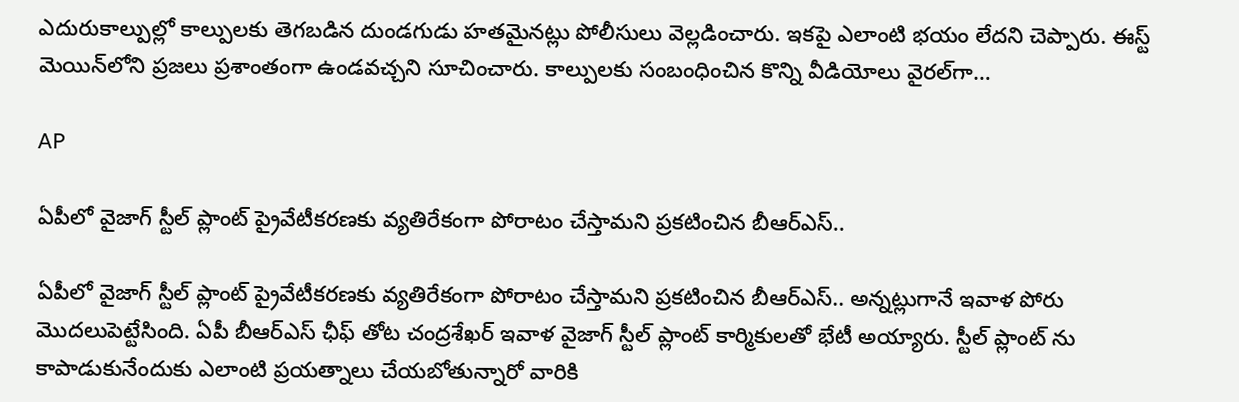ఎదురుకాల్పుల్లో కాల్పులకు తెగబడిన దుండగుడు హతమైనట్లు పోలీసులు వెల్లడించారు. ఇకపై ఎలాంటి భయం లేదని చెప్పారు. ఈస్ట్ మెయిన్‌లోని ప్రజలు ప్రశాంతంగా ఉండవచ్చని సూచించారు. కాల్పులకు సంబంధించిన కొన్ని వీడియోలు వైరల్‌గా…

AP

ఏపీలో వైజాగ్ స్టీల్ ప్లాంట్ ప్రైవేటీకరణకు వ్యతిరేకంగా పోరాటం చేస్తామని ప్రకటించిన బీఆర్ఎస్..

ఏపీలో వైజాగ్ స్టీల్ ప్లాంట్ ప్రైవేటీకరణకు వ్యతిరేకంగా పోరాటం చేస్తామని ప్రకటించిన బీఆర్ఎస్.. అన్నట్లుగానే ఇవాళ పోరు మొదలుపెట్టేసింది. ఏపీ బీఆర్ఎస్ ఛీఫ్ తోట చంద్రశేఖర్ ఇవాళ వైజాగ్ స్టీల్ ప్లాంట్ కార్మికులతో భేటీ అయ్యారు. స్టీల్ ప్లాంట్ ను కాపాడుకునేందుకు ఎలాంటి ప్రయత్నాలు చేయబోతున్నారో వారికి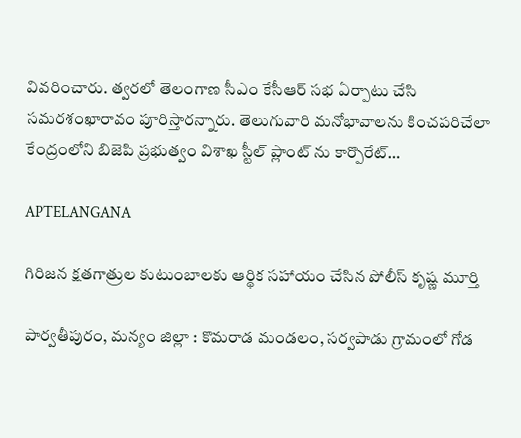వివరించారు. త్వరలో తెలంగాణ సీఎం కేసీఆర్ సభ ఏర్పాటు చేసి సమరశంఖారావం పూరిస్తారన్నారు. తెలుగువారి మనోభావాలను కించపరిచేలా కేంద్రంలోని బిజెపి ప్రభుత్వం విశాఖ స్టీల్ ప్లాంట్ ను కార్పొరేట్…

APTELANGANA

గిరిజన క్షతగాత్రుల కుటుంబాలకు ఆర్థిక సహాయం చేసిన పోలీస్ కృష్ణ మూర్తి

పార్వతీపురం, మన్యం జిల్లా : కొమరాడ మండలం, సర్వపాడు గ్రామంలో గోడ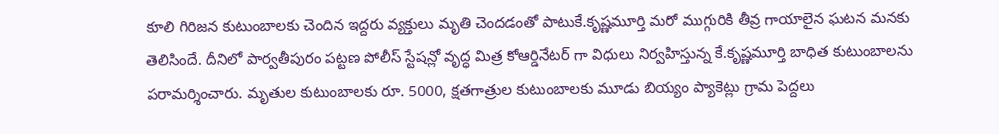కూలి గిరిజన కుటుంబాలకు చెందిన ఇద్దరు వ్యక్తులు మృతి చెందడంతో పాటుకే.కృష్ణమూర్తి మరో ముగ్గురికి తీవ్ర గాయాలైన ఘటన మనకు తెలిసిందే. దీనిలో పార్వతీపురం పట్టణ పోలీస్ స్టేషన్లో వృద్ధ మిత్ర కోఆర్డినేటర్ గా విధులు నిర్వహిస్తున్న కే.కృష్ణమూర్తి బాధిత కుటుంబాలను పరామర్శించారు. మృతుల కుటుంబాలకు రూ. 5000, క్షతగాత్రుల కుటుంబాలకు మూడు బియ్యం ప్యాకెట్లు గ్రామ పెద్దలు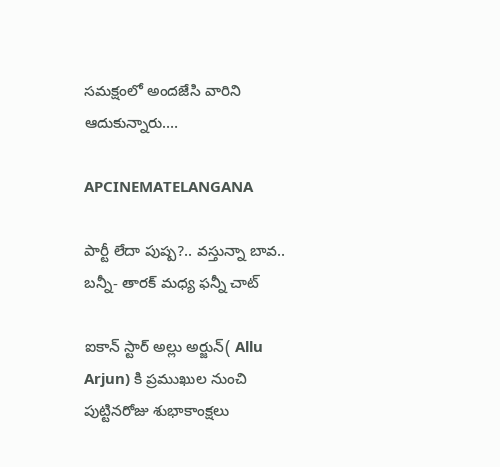సమక్షంలో అందజేసి వారిని ఆదుకున్నారు.…

APCINEMATELANGANA

పార్టీ లేదా పుష్ప?.. వస్తున్నా బావ.. బన్నీ- తారక్ మధ్య ఫన్నీ చాట్

ఐకాన్ స్టార్ అల్లు అర్జున్( Allu Arjun) కి ప్రముఖుల నుంచి పుట్టినరోజు శుభాకాంక్షలు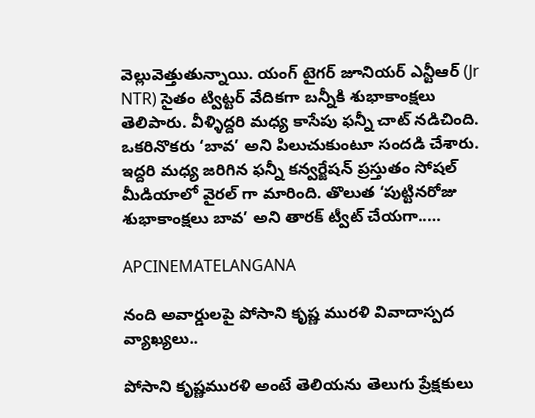వెల్లువెత్తుతున్నాయి. యంగ్ టైగర్ జూనియర్ ఎన్టీఆర్ (Jr NTR) సైతం ట్విట్టర్ వేదికగా బన్నీకి శుభాకాంక్షలు తెలిపారు. వీళ్ళిద్దరి మధ్య కాసేపు ఫన్నీ చాట్ నడిచింది. ఒకరినొకరు ‘బావ’ అని పిలుచుకుంటూ సందడి చేశారు. ఇద్దరి మధ్య జరిగిన ఫన్నీ కన్వర్జేషన్ ప్రస్తుతం సోషల్ మీడియాలో వైరల్ గా మారింది. తొలుత ‘పుట్టినరోజు శుభాకాంక్షలు బావ’ అని తారక్ ట్వీట్ చేయగా..…

APCINEMATELANGANA

నంది అవార్డులపై పోసాని కృష్ణ మురళి వివాదాస్పద వ్యాఖ్యలు..

పోసాని కృష్ణమురళి అంటే తెలియను తెలుగు ప్రేక్షకులు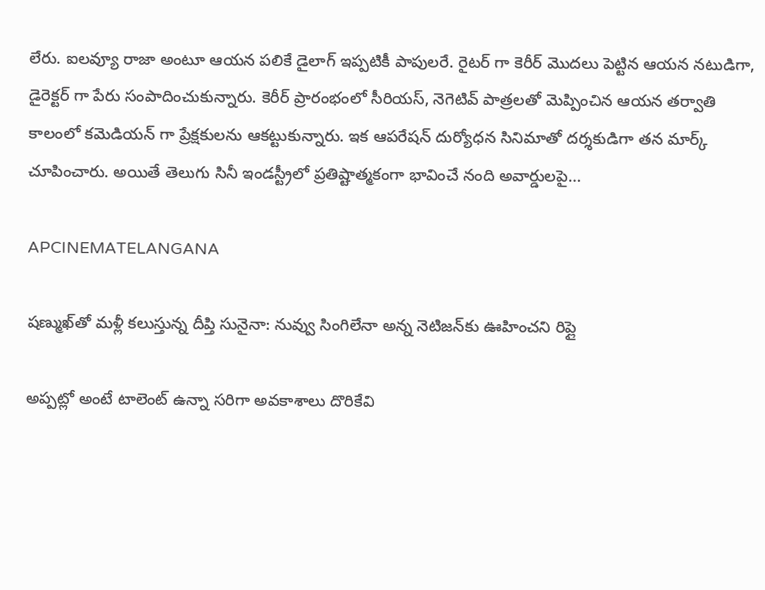లేరు. ఐలవ్యూ రాజా అంటూ ఆయన పలికే డైలాగ్ ఇప్పటికీ పాపులరే. రైటర్ గా కెరీర్ మొదలు పెట్టిన ఆయన నటుడిగా, డైరెక్టర్ గా పేరు సంపాదించుకున్నారు. కెరీర్ ప్రారంభంలో సీరియస్, నెగెటివ్ పాత్రలతో మెప్పించిన ఆయన తర్వాతి కాలంలో కమెడియన్ గా ప్రేక్షకులను ఆకట్టుకున్నారు. ఇక ఆపరేషన్ దుర్యోధన సినిమాతో దర్శకుడిగా తన మార్క్ చూపించారు. అయితే తెలుగు సినీ ఇండస్ట్రీలో ప్రతిష్టాత్మకంగా భావించే నంది అవార్డులపై…

APCINEMATELANGANA

షణ్ముఖ్‌తో మళ్లీ కలుస్తున్న దీప్తి సునైనా: నువ్వు సింగిలేనా అన్న నెటిజన్‌కు ఊహించని రిప్లై

అప్పట్లో అంటే టాలెంట్ ఉన్నా సరిగా అవకాశాలు దొరికేవి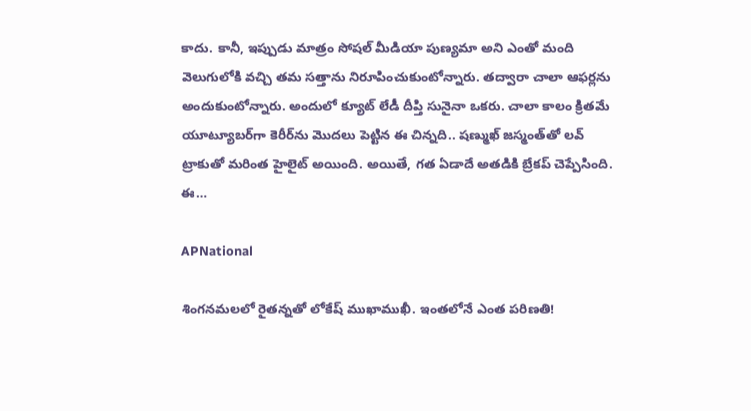కాదు. కానీ, ఇప్పుడు మాత్రం సోషల్ మీడియా పుణ్యమా అని ఎంతో మంది వెలుగులోకి వచ్చి తమ సత్తాను నిరూపించుకుంటోన్నారు. తద్వారా చాలా ఆఫర్లను అందుకుంటోన్నారు. అందులో క్యూట్ లేడీ దీప్తి సునైనా ఒకరు. చాలా కాలం క్రితమే యూట్యూబర్‌గా కెరీర్‌ను మొదలు పెట్టిన ఈ చిన్నది.. షణ్ముఖ్‌ జస్మంత్‌తో లవ్ ట్రాకుతో మరింత హైలైట్ అయింది. అయితే, గత ఏడాదే అతడికి బ్రేకప్ చెప్పేసింది. ఈ…

APNational

శింగనమలలో రైతన్నతో లోకేష్‌ ముఖాముఖీ. ఇంతలోనే ఎంత పరిణతి!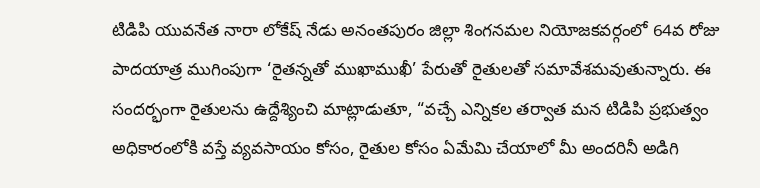టిడిపి యువనేత నారా లోకేష్‌ నేడు అనంతపురం జిల్లా శింగనమల నియోజకవర్గంలో 64వ రోజు పాదయాత్ర ముగింపుగా ‘రైతన్నతో ముఖాముఖీ’ పేరుతో రైతులతో సమావేశమవుతున్నారు. ఈ సందర్భంగా రైతులను ఉద్దేశ్యించి మాట్లాడుతూ, “వచ్చే ఎన్నికల తర్వాత మన టిడిపి ప్రభుత్వం అధికారంలోకి వస్తే వ్యవసాయం కోసం, రైతుల కోసం ఏమేమి చేయాలో మీ అందరినీ అడిగి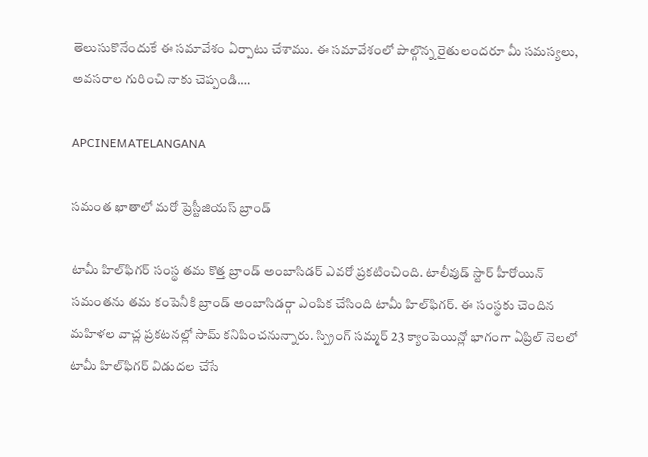తెలుసుకొనేందుకే ఈ సమావేశం ఏర్పాటు చేశాము. ఈ సమావేశంలో పాల్గొన్న రైతులందరూ మీ సమస్యలు, అవసరాల గురించి నాకు చెప్పండి.…

APCINEMATELANGANA

సమంత ఖాతాలో మరో ప్రెస్టీజియస్ బ్రాండ్

టామీ హిల్‌ఫిగర్ సంస్థ తమ కొత్త బ్రాండ్ అంబాసిడర్ ఎవరో ప్రకటించింది. టాలీవుడ్ స్టార్ హీరోయిన్ సమంతను తమ కంపెనీకి బ్రాండ్ అంబాసిడర్గా ఎంపిక చేసింది టామీ హిల్‌ఫిగర్. ఈ సంస్థకు చెందిన మహిళల వాచ్ల ప్రకటనల్లో సామ్ కనిపించనున్నారు. స్ప్రింగ్ సమ్మర్ 23 క్యాంపెయిన్లో భాగంగా ఏప్రిల్ నెలలో టామీ హిల్‌ఫిగర్ విడుదల చేసే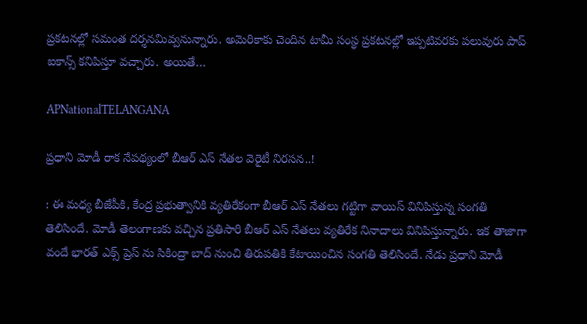ప్రకటనల్లో సమంత దర్శనమివ్వనున్నారు. అమెరికాకు చెందిన టామీ సంస్థ ప్రకటనల్లో ఇప్పటివరకు పలువురు పాప్ ఐకాన్స్ కనిపిస్తూ వచ్చారు. అయితే…

APNationalTELANGANA

ప్రధాని మోడీ రాక నేపథ్యంలో బీఆర్‌ ఎస్ నేతల వెరైటీ నిరసన..!

: ఈ మధ్య బీజేపీకి, కేంద్ర ప్రభుత్వానికి వ్యతిరేకంగా బీఆర్‌ ఎస్ నేతలు గట్టిగా వాయిస్ వినిపిస్తున్న సంగతి తెలిసిందే. మోడీ తెలంగాణకు వచ్చిన ప్రతిసారి బీఆర్‌ ఎస్ నేతలు వ్యతిరేక నినాదాలు వినిపిస్తున్నారు. ఇక తాజాగా వందే భారత్ ఎక్స్ ప్రెస్ ను సికింద్రా బాద్ నుంచి తిరుపతికి కేటాయించిన సంగతి తెలిసిందే. నేడు ప్రధాని మోడీ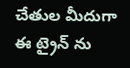చేతుల మీదుగా ఈ ట్రైన్ ను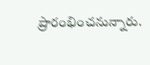ప్రారంభించనున్నారు.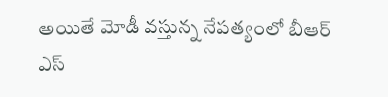అయితే మోడీ వస్తున్న నేపత్యంలో బీఆర్‌ ఎస్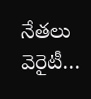నేతలు వెరైటీ…